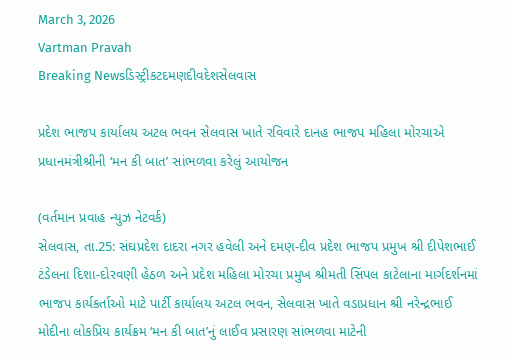March 3, 2026
Vartman Pravah
Breaking Newsડિસ્ટ્રીકટદમણદીવદેશસેલવાસ

પ્રદેશ ભાજપ કાર્યાલય અટલ ભવન સેલવાસ ખાતે રવિવારે દાનહ ભાજપ મહિલા મોરચાએ પ્રધાનમંત્રીશ્રીની ‘મન કી બાત’ સાંભળવા કરેલું આયોજન

(વર્તમાન પ્રવાહ ન્‍યુઝ નેટવર્ક)
સેલવાસ, તા.25: સંઘપ્રદેશ દાદરા નગર હવેલી અને દમણ-દીવ પ્રદેશ ભાજપ પ્રમુખ શ્રી દીપેશભાઈ ટંડેલના દિશા-દોરવણી હેઠળ અને પ્રદેશ મહિલા મોરચા પ્રમુખ શ્રીમતી સિંપલ કાટેલાના માર્ગદર્શનમાં ભાજપ કાર્યકર્તાઓ માટે પાર્ટી કાર્યાલય અટલ ભવન, સેલવાસ ખાતે વડાપ્રધાન શ્રી નરેન્‍દ્રભાઈ મોદીના લોકપ્રિય કાર્યક્રમ ‘મન કી બાત’નું લાઈવ પ્રસારણ સાંભળવા માટેની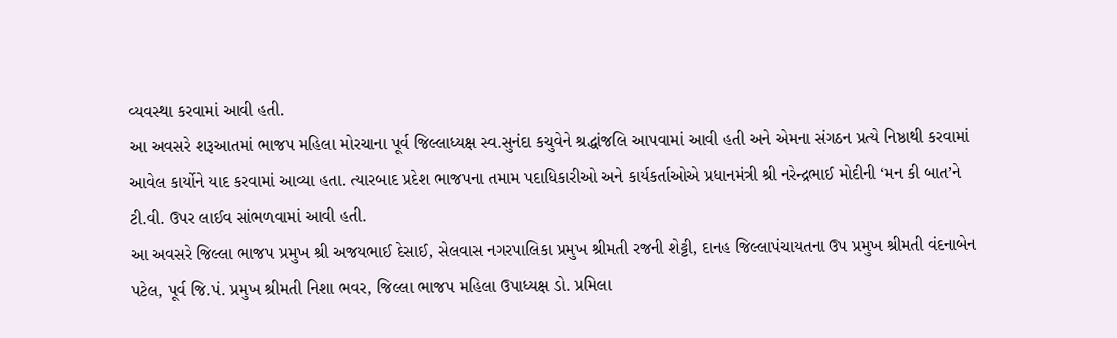વ્‍યવસ્‍થા કરવામાં આવી હતી.
આ અવસરે શરૂઆતમાં ભાજપ મહિલા મોરચાના પૂર્વ જિલ્લાધ્‍યક્ષ સ્‍વ.સુનંદા કચુવેને શ્રદ્ધાંજલિ આપવામાં આવી હતી અને એમના સંગઠન પ્રત્‍યે નિષ્ઠાથી કરવામાં આવેલ કાર્યોને યાદ કરવામાં આવ્‍યા હતા. ત્‍યારબાદ પ્રદેશ ભાજપના તમામ પદાધિકારીઓ અને કાર્યકર્તાઓએ પ્રધાનમંત્રી શ્રી નરેન્‍દ્રભાઈ મોદીની ‘મન કી બાત’ને ટી.વી. ઉપર લાઈવ સાંભળવામાં આવી હતી.
આ અવસરે જિલ્લા ભાજપ પ્રમુખ શ્રી અજયભાઈ દેસાઈ, સેલવાસ નગરપાલિકા પ્રમુખ શ્રીમતી રજની શેટ્ટી, દાનહ જિલ્લાપંચાયતના ઉપ પ્રમુખ શ્રીમતી વંદનાબેન પટેલ, પૂર્વ જિ.પં. પ્રમુખ શ્રીમતી નિશા ભવર, જિલ્લા ભાજપ મહિલા ઉપાધ્‍યક્ષ ડો. પ્રમિલા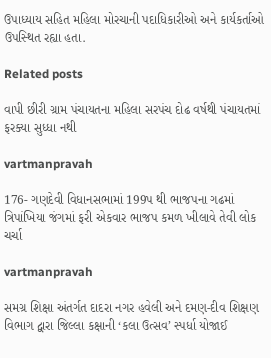ઉપાધ્‍યાય સહિત મહિલા મોરચાની પદાધિકારીઓ અને કાર્યકર્તાઓ ઉપસ્‍થિત રહ્યા હતા.

Related posts

વાપી છીરી ગ્રામ પંચાયતના મહિલા સરપંચ દોઢ વર્ષથી પંચાયતમાં ફરક્‍યા સુધ્‍ધા નથી

vartmanpravah

176- ગણદેવી વિધાનસભામાં 199પ થી ભાજપના ગઢમાં ત્રિપાંખિયા જંગમાં ફરી એકવાર ભાજપ કમળ ખીલાવે તેવી લોક ચર્ચા

vartmanpravah

સમગ્ર શિક્ષા અંતર્ગત દાદરા નગર હવેલી અને દમણ-દીવ શિક્ષણ વિભાગ દ્વારા જિલ્લા કક્ષાની ‘કલા ઉત્‍સવ’ સ્‍પર્ધા યોજાઈ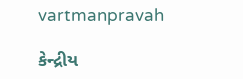vartmanpravah

કેન્દ્રીય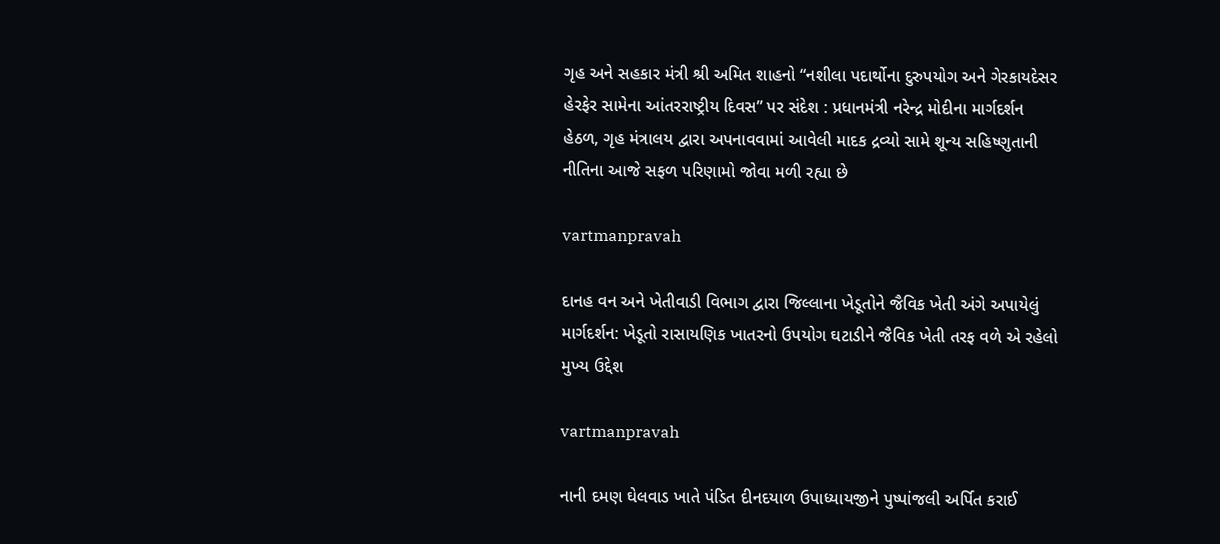ગૃહ અને સહકાર મંત્રી શ્રી અમિત શાહનો “નશીલા પદાર્થોના દુરુપયોગ અને ગેરકાયદેસર હેરફેર સામેના આંતરરાષ્ટ્રીય દિવસ” પર સંદેશ : પ્રધાનમંત્રી નરેન્દ્ર મોદીના માર્ગદર્શન હેઠળ, ગૃહ મંત્રાલય દ્વારા અપનાવવામાં આવેલી માદક દ્રવ્યો સામે શૂન્ય સહિષ્ણુતાની નીતિના આજે સફળ પરિણામો જોવા મળી રહ્યા છે

vartmanpravah

દાનહ વન અને ખેતીવાડી વિભાગ દ્વારા જિલ્લાના ખેડૂતોને જૈવિક ખેતી અંગે અપાયેલું માર્ગદર્શન: ખેડૂતો રાસાયણિક ખાતરનો ઉપયોગ ઘટાડીને જૈવિક ખેતી તરફ વળે એ રહેલો મુખ્‍ય ઉદ્દેશ

vartmanpravah

નાની દમણ ઘેલવાડ ખાતે પંડિત દીનદયાળ ઉપાધ્‍યાયજીને પુષ્‍પાંજલી અર્પિત કરાઈ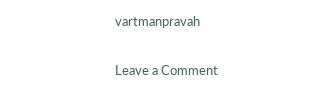vartmanpravah

Leave a Comment